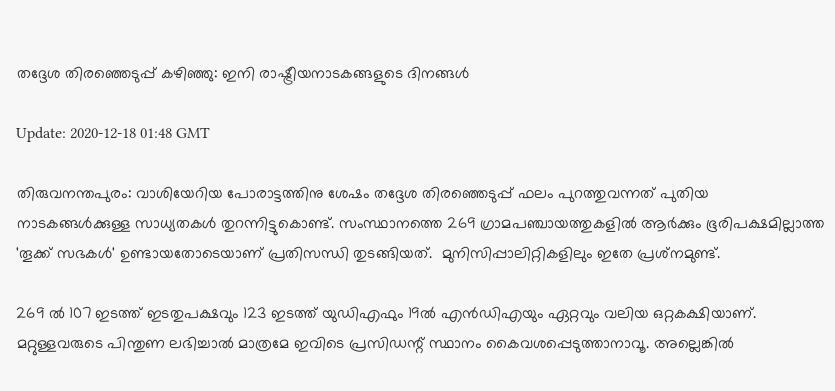തദ്ദേശ തിരഞ്ഞെടുപ്പ് കഴിഞ്ഞു: ഇനി രാഷ്ട്രീയനാടകങ്ങളുടെ ദിനങ്ങള്‍

Update: 2020-12-18 01:48 GMT

തിരുവനന്തപുരം: വാശിയേറിയ പോരാട്ടത്തിനു ശേഷം തദ്ദേശ തിരഞ്ഞെടുപ്പ് ഫലം പുറത്തുവന്നത് പുതിയ നാടകങ്ങള്‍ക്കുള്ള സാധ്യതകള്‍ തുറന്നിട്ടുകൊണ്ട്. സംസ്ഥാനത്തെ 269 ഗ്രാമപഞ്ചായത്തുകളില്‍ ആര്‍ക്കും ഭൂരിപക്ഷമില്ലാത്ത 'തൂക്ക് സഭകള്‍' ഉണ്ടായതോടെയാണ് പ്രതിസന്ധി തുടങ്ങിയത്.  മുനിസിപ്പാലിറ്റികളിലും ഇതേ പ്രശ്‌നമുണ്ട്.

269 ല്‍ 107 ഇടത്ത് ഇടതുപക്ഷവും 123 ഇടത്ത് യുഡിഎഫും 19ല്‍ എന്‍ഡിഎയും ഏറ്റവും വലിയ ഒറ്റകക്ഷിയാണ്. മറ്റുള്ളവരുടെ പിന്തുണ ലഭിച്ചാല്‍ മാത്രമേ ഇവിടെ പ്രസിഡന്റ് സ്ഥാനം കൈവശപ്പെടുത്താനാവൂ. അല്ലെങ്കില്‍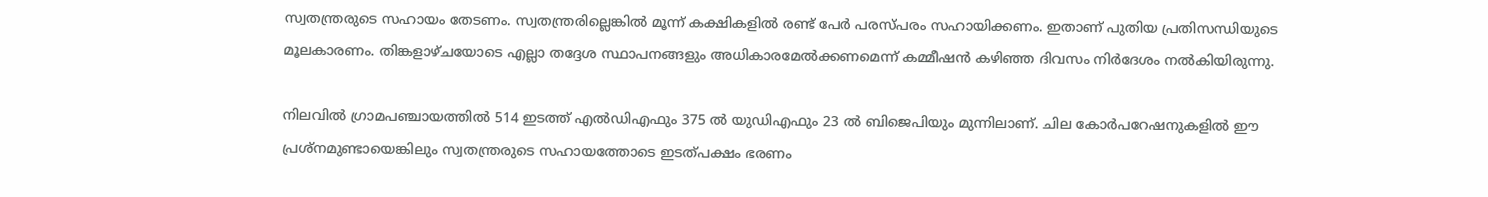സ്വതന്ത്രരുടെ സഹായം തേടണം. സ്വതന്ത്രരില്ലെങ്കില്‍ മൂന്ന് കക്ഷികളില്‍ രണ്ട് പേര്‍ പരസ്പരം സഹായിക്കണം. ഇതാണ് പുതിയ പ്രതിസന്ധിയുടെ മൂലകാരണം. തിങ്കളാഴ്ചയോടെ എല്ലാ തദ്ദേശ സ്ഥാപനങ്ങളും അധികാരമേല്‍ക്കണമെന്ന് കമ്മീഷന്‍ കഴിഞ്ഞ ദിവസം നിര്‍ദേശം നല്‍കിയിരുന്നു.

നിലവില്‍ ഗ്രാമപഞ്ചായത്തില്‍ 514 ഇടത്ത് എല്‍ഡിഎഫും 375 ല്‍ യുഡിഎഫും 23 ല്‍ ബിജെപിയും മുന്നിലാണ്. ചില കോര്‍പറേഷനുകളില്‍ ഈ പ്രശ്‌നമുണ്ടായെങ്കിലും സ്വതന്ത്രരുടെ സഹായത്തോടെ ഇടത്പക്ഷം ഭരണം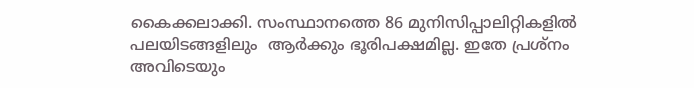കൈക്കലാക്കി. സംസ്ഥാനത്തെ 86 മുനിസിപ്പാലിറ്റികളില്‍ പലയിടങ്ങളിലും  ആര്‍ക്കും ഭൂരിപക്ഷമില്ല. ഇതേ പ്രശ്‌നം അവിടെയും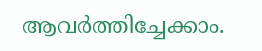ആവര്‍ത്തിച്ചേക്കാം.